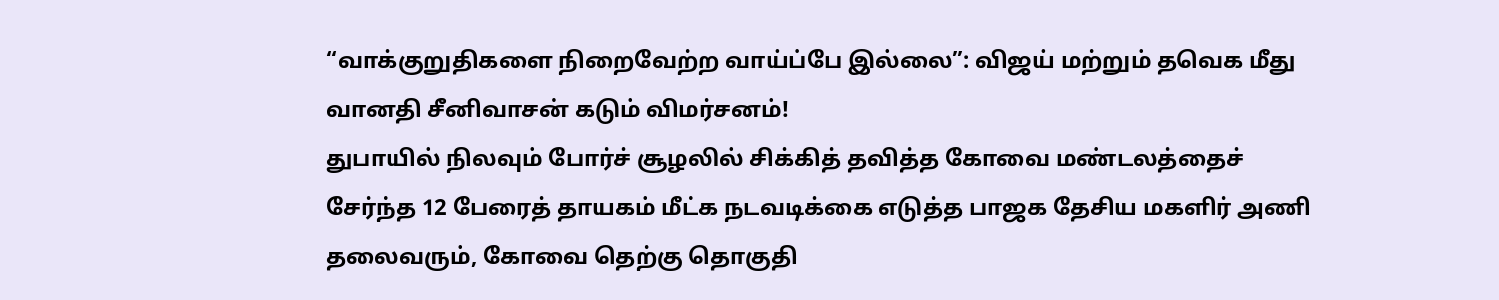“வாக்குறுதிகளை நிறைவேற்ற வாய்ப்பே இல்லை”: விஜய் மற்றும் தவெக மீது வானதி சீனிவாசன் கடும் விமர்சனம்!
துபாயில் நிலவும் போர்ச் சூழலில் சிக்கித் தவித்த கோவை மண்டலத்தைச் சேர்ந்த 12 பேரைத் தாயகம் மீட்க நடவடிக்கை எடுத்த பாஜக தேசிய மகளிர் அணி தலைவரும், கோவை தெற்கு தொகுதி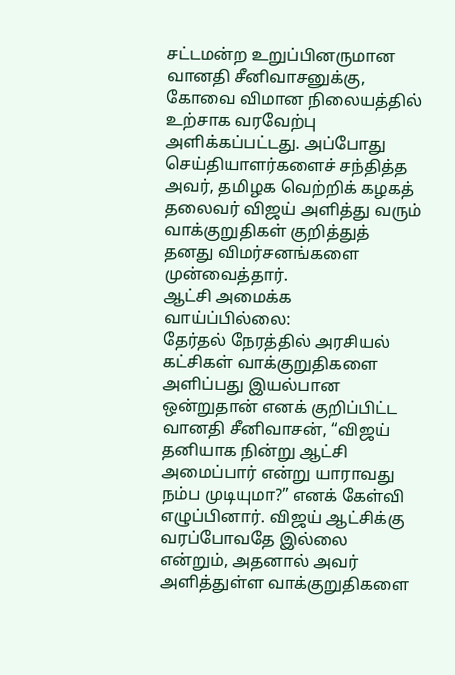சட்டமன்ற உறுப்பினருமான வானதி சீனிவாசனுக்கு, கோவை விமான நிலையத்தில் உற்சாக வரவேற்பு அளிக்கப்பட்டது. அப்போது செய்தியாளர்களைச் சந்தித்த அவர், தமிழக வெற்றிக் கழகத் தலைவர் விஜய் அளித்து வரும் வாக்குறுதிகள் குறித்துத் தனது விமர்சனங்களை முன்வைத்தார்.
ஆட்சி அமைக்க வாய்ப்பில்லை:
தேர்தல் நேரத்தில் அரசியல் கட்சிகள் வாக்குறுதிகளை அளிப்பது இயல்பான ஒன்றுதான் எனக் குறிப்பிட்ட வானதி சீனிவாசன், “விஜய் தனியாக நின்று ஆட்சி அமைப்பார் என்று யாராவது நம்ப முடியுமா?” எனக் கேள்வி எழுப்பினார். விஜய் ஆட்சிக்கு வரப்போவதே இல்லை என்றும், அதனால் அவர் அளித்துள்ள வாக்குறுதிகளை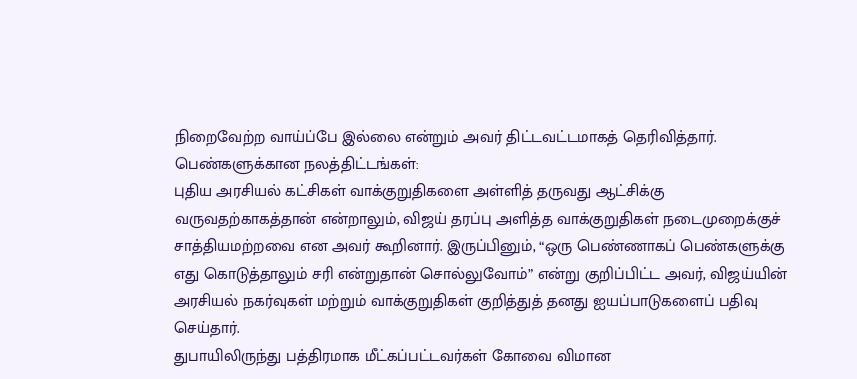நிறைவேற்ற வாய்ப்பே இல்லை என்றும் அவர் திட்டவட்டமாகத் தெரிவித்தார்.
பெண்களுக்கான நலத்திட்டங்கள்:
புதிய அரசியல் கட்சிகள் வாக்குறுதிகளை அள்ளித் தருவது ஆட்சிக்கு வருவதற்காகத்தான் என்றாலும், விஜய் தரப்பு அளித்த வாக்குறுதிகள் நடைமுறைக்குச் சாத்தியமற்றவை என அவர் கூறினார். இருப்பினும், “ஒரு பெண்ணாகப் பெண்களுக்கு எது கொடுத்தாலும் சரி என்றுதான் சொல்லுவோம்” என்று குறிப்பிட்ட அவர், விஜய்யின் அரசியல் நகர்வுகள் மற்றும் வாக்குறுதிகள் குறித்துத் தனது ஐயப்பாடுகளைப் பதிவு செய்தார்.
துபாயிலிருந்து பத்திரமாக மீட்கப்பட்டவர்கள் கோவை விமான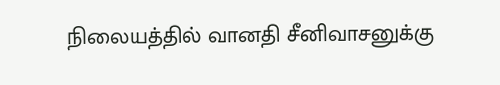நிலையத்தில் வானதி சீனிவாசனுக்கு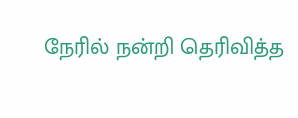நேரில் நன்றி தெரிவித்த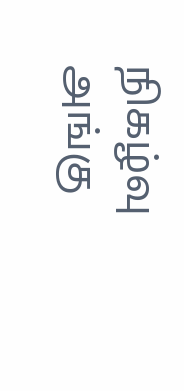நிகழ்வு அங்கு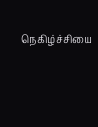நெகிழ்ச்சியை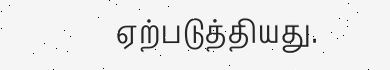ஏற்படுத்தியது.